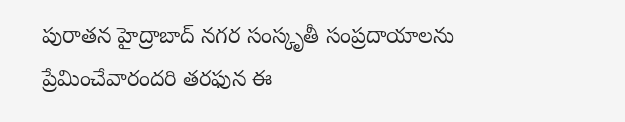పురాతన హైద్రాబాద్ నగర సంస్కృతీ సంప్రదాయాలను ప్రేమించేవారందరి తరఫున ఈ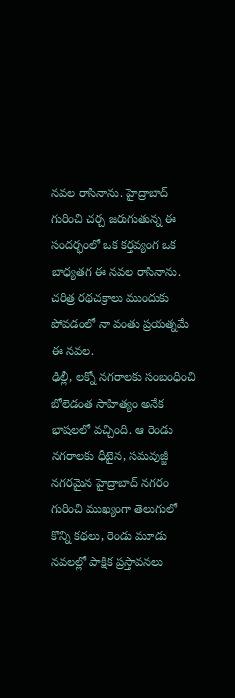నవల రాసినాను. హైద్రాబాద్ గురించి చర్చ జరుగుతున్న ఈ సందర్భంలో ఒక కర్తవ్యంగ ఒక బాధ్యతగ ఈ నవల రాసినాను. చరిత్ర రథచక్రాలు ముందుకు పోవడంలో నా వంతు ప్రయత్నమే ఈ నవల.
ఢిల్లీ, లక్నో నగరాలకు సంబంధించి బోలెడంత సాహిత్యం అనేక భాషలలో వచ్చింది. ఆ రెండు నగరాలకు ధీటైన, సమవుజ్జీ నగరమైన హైద్రాబాద్ నగరం గురించి ముఖ్యంగా తెలుగులో కొన్ని కథలు, రెండు మూడు నవలల్లో పాక్షిక ప్రస్తావనలు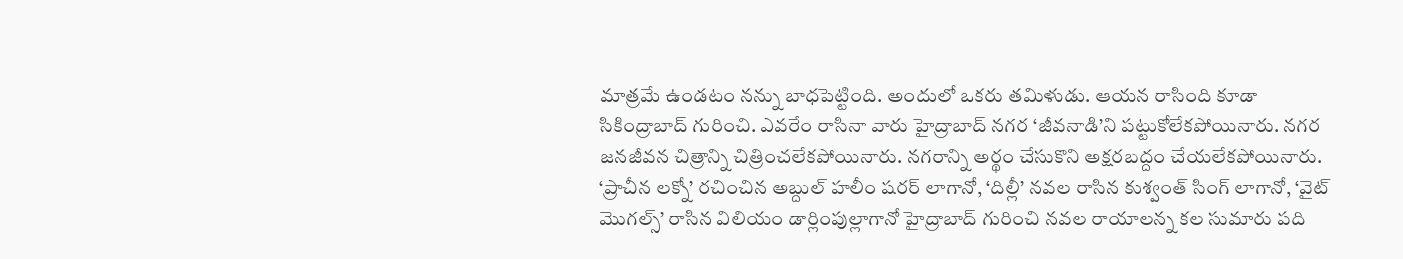మాత్రమే ఉండటం నన్ను బాధపెట్టింది. అందులో ఒకరు తమిళుడు. ఆయన రాసింది కూడా సికింద్రాబాద్ గురించి. ఎవరేం రాసినా వారు హైద్రాబాద్ నగర ‘జీవనాడి’ని పట్టుకోలేకపోయినారు. నగర జనజీవన చిత్రాన్ని చిత్రించలేకపోయినారు. నగరాన్ని అర్థం చేసుకొని అక్షరబద్దం చేయలేకపోయినారు.
‘ప్రాచీన లక్నో’ రచించిన అబ్దుల్ హలీం షరర్ లాగానో, ‘దిల్లీ’ నవల రాసిన కుశ్వంత్ సింగ్ లాగానో, ‘వైట్ మొగల్స్’ రాసిన విలియం డార్లింపుల్లాగానో హైద్రాబాద్ గురించి నవల రాయాలన్న కల సుమారు పది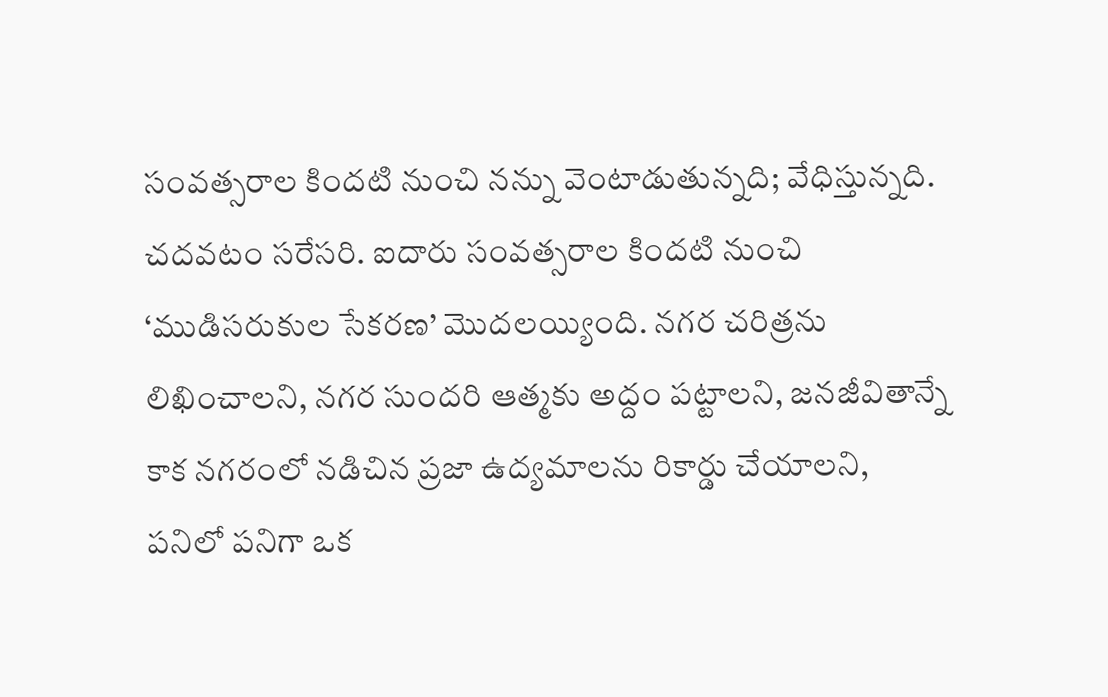సంవత్సరాల కిందటి నుంచి నన్ను వెంటాడుతున్నది; వేధిస్తున్నది. చదవటం సరేసరి. ఐదారు సంవత్సరాల కిందటి నుంచి ‘ముడిసరుకుల సేకరణ’ మొదలయ్యింది. నగర చరిత్రను లిఖించాలని, నగర సుందరి ఆత్మకు అద్దం పట్టాలని, జనజీవితాన్నే కాక నగరంలో నడిచిన ప్రజా ఉద్యమాలను రికార్డు చేయాలని, పనిలో పనిగా ఒక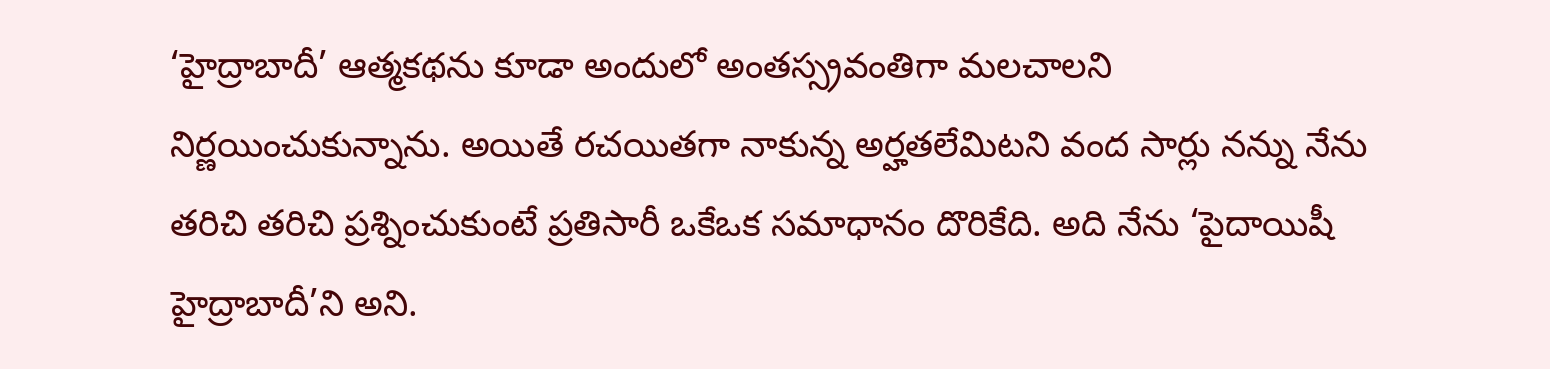‘హైద్రాబాదీ’ ఆత్మకథను కూడా అందులో అంతస్స్రవంతిగా మలచాలని నిర్ణయించుకున్నాను. అయితే రచయితగా నాకున్న అర్హతలేమిటని వంద సార్లు నన్ను నేను తరిచి తరిచి ప్రశ్నించుకుంటే ప్రతిసారీ ఒకేఒక సమాధానం దొరికేది. అది నేను ‘పైదాయిషీ హైద్రాబాదీ’ని అని.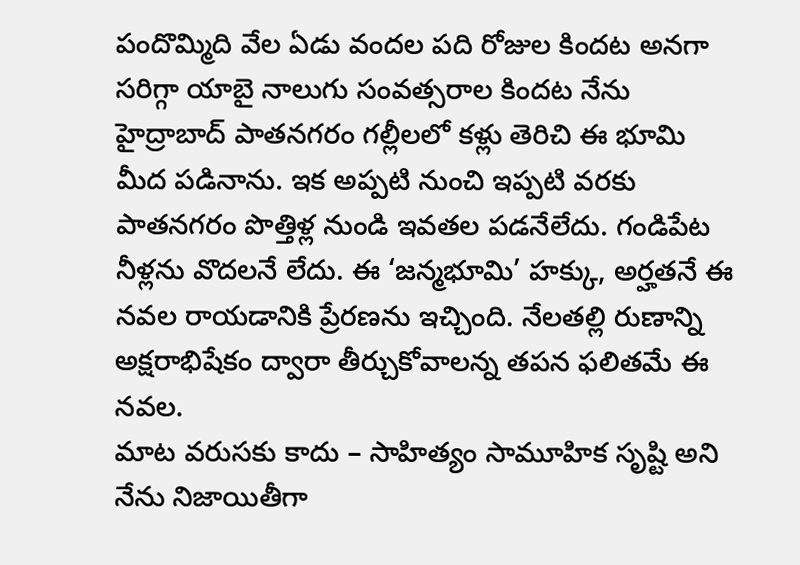పందొమ్మిది వేల ఏడు వందల పది రోజుల కిందట అనగా సరిగ్గా యాబై నాలుగు సంవత్సరాల కిందట నేను హైద్రాబాద్ పాతనగరం గల్లీలలో కళ్లు తెరిచి ఈ భూమి మీద పడినాను. ఇక అప్పటి నుంచి ఇప్పటి వరకు పాతనగరం పొత్తిళ్ల నుండి ఇవతల పడనేలేదు. గండిపేట నీళ్లను వొదలనే లేదు. ఈ ‘జన్మభూమి’ హక్కు, అర్హతనే ఈ నవల రాయడానికి ప్రేరణను ఇచ్చింది. నేలతల్లి రుణాన్ని అక్షరాభిషేకం ద్వారా తీర్చుకోవాలన్న తపన ఫలితమే ఈ నవల.
మాట వరుసకు కాదు – సాహిత్యం సామూహిక సృష్టి అని నేను నిజాయితీగా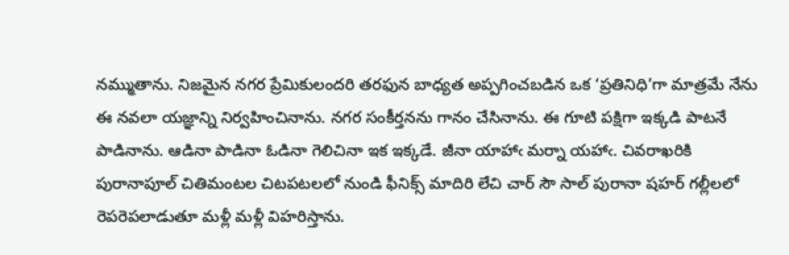నమ్ముతాను. నిజమైన నగర ప్రేమికులందరి తరఫున బాధ్యత అప్పగించబడిన ఒక ‘ప్రతినిధి’గా మాత్రమే నేను ఈ నవలా యజ్ఞాన్ని నిర్వహించినాను. నగర సంకీర్తనను గానం చేసినాను. ఈ గూటి పక్షిగా ఇక్కడి పాటనే పాడినాను. ఆడినా పాడినా ఓడినా గెలిచినా ఇక ఇక్కడే. జీనా యాహాఁ మర్నా యహాఁ. చివరాఖరికి పురానాపూల్ చితిమంటల చిటపటలలో నుండి ఫీనిక్స్ మాదిరి లేచి చార్ సౌ సాల్ పురానా షహర్ గల్లీలలో రెపరెపలాడుతూ మళ్లీ మళ్లీ విహరిస్తాను.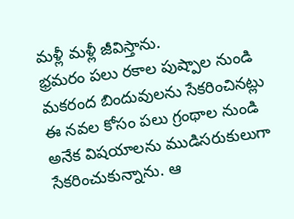మళ్లీ మళ్లీ జీవిస్తాను.
భ్రమరం పలు రకాల పుష్పాల నుండి మకరంద బిందువులను సేకరించినట్లు ఈ నవల కోసం పలు గ్రంథాల నుండి అనేక విషయాలను ముడిసరుకులుగా సేకరించుకున్నాను. ఆ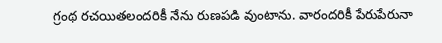గ్రంథ రచయితలందరికీ నేను రుణపడి వుంటాను. వారందరికీ పేరుపేరునా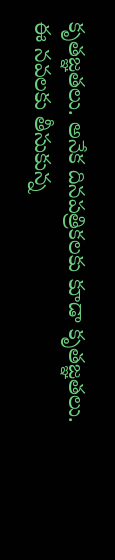కృతజ్ఞతలు. అనేక దినపత్రికలకు కూడా కృతజ్ఞతలు.
ఈ నవలకు తీసుకున్న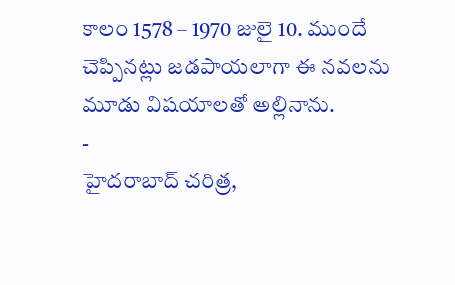కాలం 1578 – 1970 జులై 10. ముందే చెప్పినట్లు జడపాయలాగా ఈ నవలను మూడు విషయాలతో అల్లినాను.
-
హైదరాబాద్ చరిత్ర,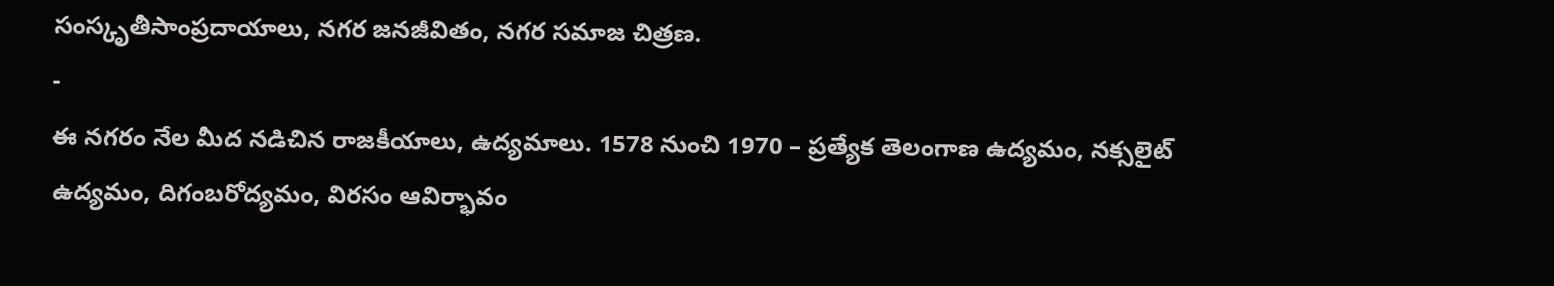సంస్కృతీసాంప్రదాయాలు, నగర జనజీవితం, నగర సమాజ చిత్రణ.
-
ఈ నగరం నేల మీద నడిచిన రాజకీయాలు, ఉద్యమాలు. 1578 నుంచి 1970 – ప్రత్యేక తెలంగాణ ఉద్యమం, నక్సలైట్ ఉద్యమం, దిగంబరోద్యమం, విరసం ఆవిర్భావం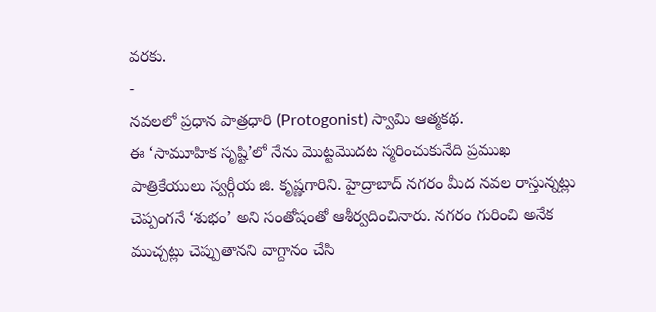వరకు.
-
నవలలో ప్రధాన పాత్రధారి (Protogonist) స్వామి ఆత్మకథ.
ఈ ‘సామూహిక సృష్టి’లో నేను మొట్టమొదట స్మరించుకునేది ప్రముఖ పాత్రికేయులు స్వర్గీయ జి. కృష్ణగారిని. హైద్రాబాద్ నగరం మీద నవల రాస్తున్నట్లు చెప్పంగనే ‘శుభం’ అని సంతోషంతో ఆశీర్వదించినారు. నగరం గురించి అనేక ముచ్చట్లు చెప్పుతానని వాగ్దానం చేసి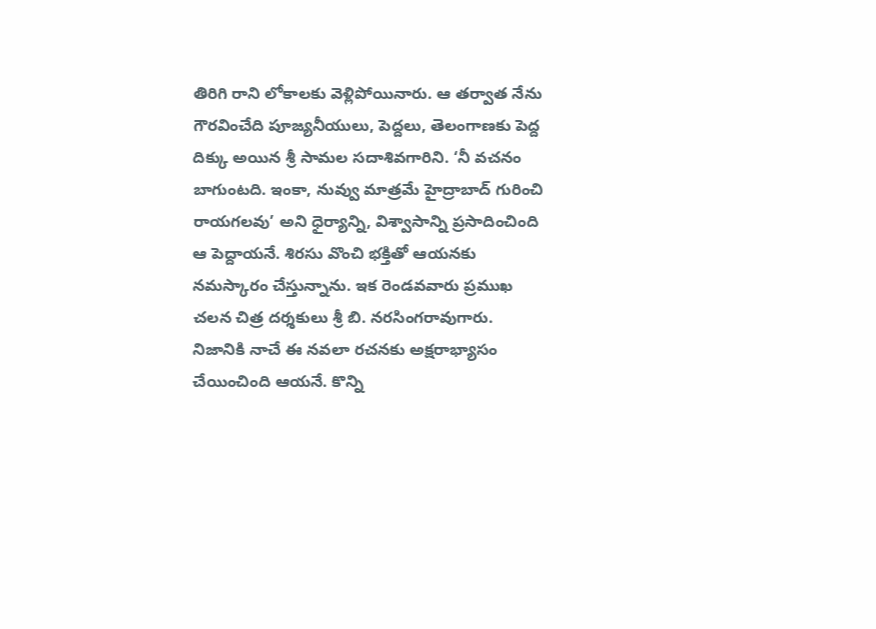తిరిగి రాని లోకాలకు వెళ్లిపోయినారు. ఆ తర్వాత నేను గౌరవించేది పూజ్యనీయులు, పెద్దలు, తెలంగాణకు పెద్ద దిక్కు అయిన శ్రీ సామల సదాశివగారిని. ‘నీ వచనం బాగుంటది. ఇంకా, నువ్వు మాత్రమే హైద్రాబాద్ గురించి రాయగలవు’ అని ధైర్యాన్ని, విశ్వాసాన్ని ప్రసాదించింది ఆ పెద్దాయనే. శిరసు వొంచి భక్తితో ఆయనకు నమస్కారం చేస్తున్నాను. ఇక రెండవవారు ప్రముఖ చలన చిత్ర దర్శకులు శ్రీ బి. నరసింగరావుగారు. నిజానికి నాచే ఈ నవలా రచనకు అక్షరాభ్యాసం చేయించింది ఆయనే. కొన్ని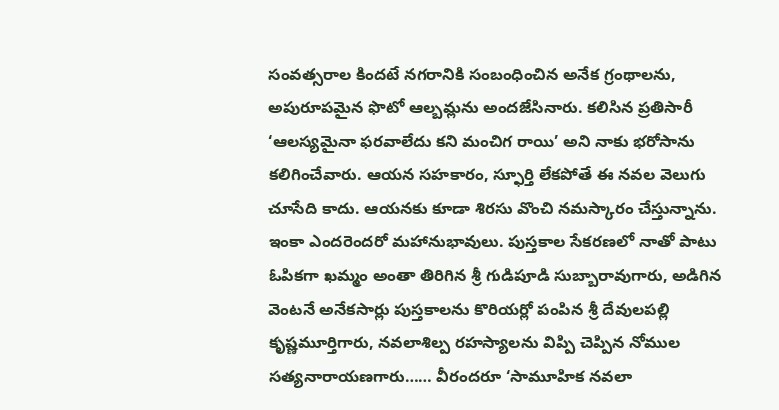సంవత్సరాల కిందటే నగరానికి సంబంధించిన అనేక గ్రంథాలను, అపురూపమైన ఫొటో ఆల్బమ్లను అందజేసినారు. కలిసిన ప్రతిసారీ ‘ఆలస్యమైనా ఫరవాలేదు కని మంచిగ రాయి’ అని నాకు భరోసాను కలిగించేవారు. ఆయన సహకారం, స్ఫూర్తి లేకపోతే ఈ నవల వెలుగు చూసేది కాదు. ఆయనకు కూడా శిరసు వొంచి నమస్కారం చేస్తున్నాను. ఇంకా ఎందరెందరో మహానుభావులు. పుస్తకాల సేకరణలో నాతో పాటు ఓపికగా ఖమ్మం అంతా తిరిగిన శ్రీ గుడిపూడి సుబ్బారావుగారు, అడిగిన వెంటనే అనేకసార్లు పుస్తకాలను కొరియర్లో పంపిన శ్రీ దేవులపల్లి కృష్ణమూర్తిగారు, నవలాశిల్ప రహస్యాలను విప్పి చెప్పిన నోముల సత్యనారాయణగారు…… వీరందరూ ‘సామూహిక నవలా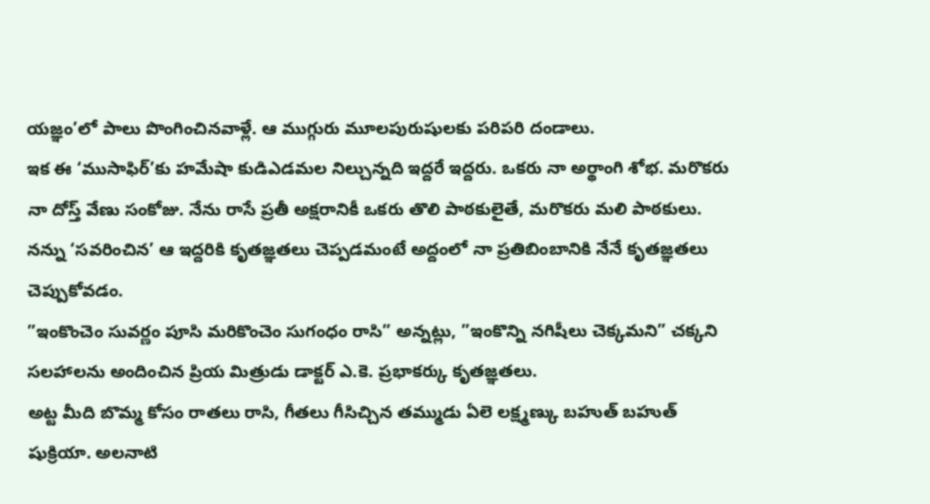యజ్ఞం’లో పాలు పొంగించినవాళ్లే. ఆ ముగ్గురు మూలపురుషులకు పరిపరి దండాలు.
ఇక ఈ ‘ముసాఫిర్’కు హమేషా కుడిఎడమల నిల్చున్నది ఇద్దరే ఇద్దరు. ఒకరు నా అర్థాంగి శోభ. మరొకరు నా దోస్త్ వేణు సంకోజు. నేను రాసే ప్రతీ అక్షరానికీ ఒకరు తొలి పాఠకులైతే, మరొకరు మలి పాఠకులు. నన్ను ‘సవరించిన’ ఆ ఇద్దరికి కృతజ్ఞతలు చెప్పడమంటే అద్దంలో నా ప్రతిబింబానికి నేనే కృతజ్ఞతలు చెప్పుకోవడం.
”ఇంకొంచెం సువర్ణం పూసి మరికొంచెం సుగంధం రాసి” అన్నట్లు, ”ఇంకొన్ని నగిషీలు చెక్కమని” చక్కని సలహాలను అందించిన ప్రియ మిత్రుడు డాక్టర్ ఎ.కె. ప్రభాకర్కు కృతజ్ఞతలు.
అట్ట మీది బొమ్మ కోసం రాతలు రాసి, గీతలు గీసిచ్చిన తమ్ముడు ఏలె లక్ష్మణ్కు బహుత్ బహుత్ షుక్రియా. అలనాటి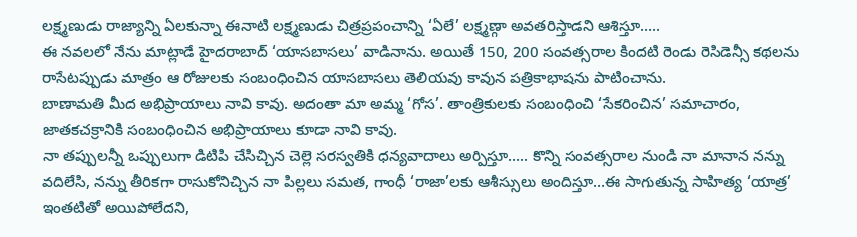లక్ష్మణుడు రాజ్యాన్ని ఏలకున్నా ఈనాటి లక్ష్మణుడు చిత్రప్రపంచాన్ని ‘ఏలే’ లక్ష్మణ్గా అవతరిస్తాడని ఆశిస్తూ…..
ఈ నవలలో నేను మాట్లాడే హైదరాబాద్ ‘యాసబాసలు’ వాడినాను. అయితే 150, 200 సంవత్సరాల కిందటి రెండు రెసిడెన్సీ కథలను రాసేటప్పుడు మాత్రం ఆ రోజులకు సంబంధించిన యాసబాసలు తెలియవు కావున పత్రికాభాషను పాటించాను.
బాణామతి మీద అభిప్రాయాలు నావి కావు. అదంతా మా అమ్మ ‘గోస’. తాంత్రికులకు సంబంధించి ‘సేకరించిన’ సమాచారం, జాతకచక్రానికి సంబంధించిన అభిప్రాయాలు కూడా నావి కావు.
నా తప్పులన్నీ ఒప్పులుగా డిటిపి చేసిచ్చిన చెల్లె సరస్వతికి ధన్యవాదాలు అర్పిస్తూ….. కొన్ని సంవత్సరాల నుండి నా మానాన నన్ను వదిలేసి, నన్ను తీరికగా రాసుకోనిచ్చిన నా పిల్లలు సమత, గాంధీ ‘రాజా’లకు ఆశీస్సులు అందిస్తూ…ఈ సాగుతున్న సాహిత్య ‘యాత్ర’ ఇంతటితో అయిపోలేదని,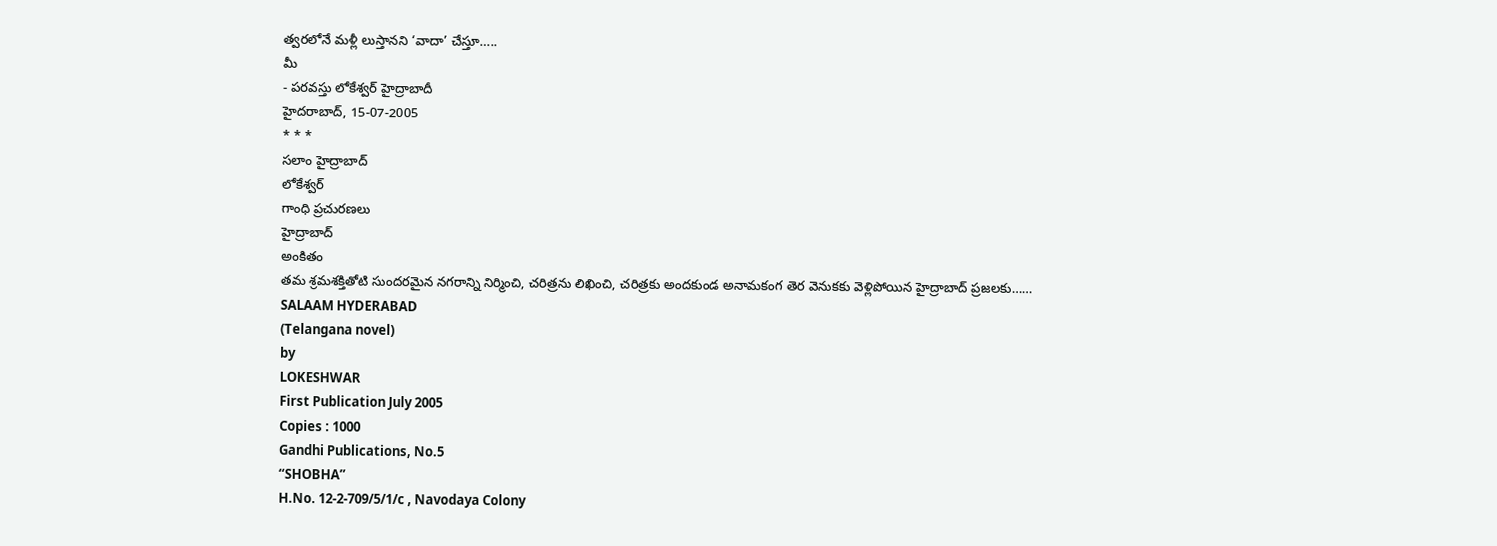త్వరలోనే మళ్లీ లుస్తానని ‘వాదా’ చేస్తూ…..
మీ
- పరవస్తు లోకేశ్వర్ హైద్రాబాదీ
హైదరాబాద్, 15-07-2005
* * *
సలాం హైద్రాబాద్
లోకేశ్వర్
గాంధి ప్రచురణలు
హైద్రాబాద్
అంకితం
తమ శ్రమశక్తితోటి సుందరమైన నగరాన్ని నిర్మించి, చరిత్రను లిఖించి, చరిత్రకు అందకుండ అనామకంగ తెర వెనుకకు వెళ్లిపోయిన హైద్రాబాద్ ప్రజలకు……
SALAAM HYDERABAD
(Telangana novel)
by
LOKESHWAR
First Publication July 2005
Copies : 1000
Gandhi Publications, No.5
“SHOBHA”
H.No. 12-2-709/5/1/c , Navodaya Colony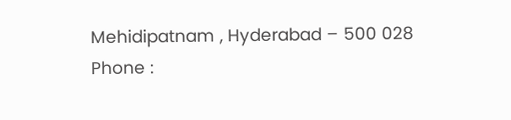Mehidipatnam , Hyderabad – 500 028
Phone :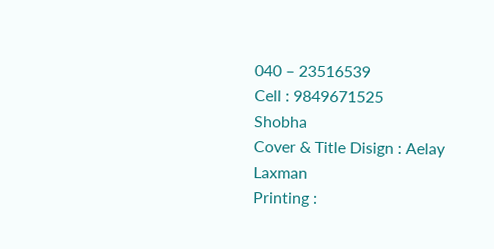040 – 23516539
Cell : 9849671525
Shobha
Cover & Title Disign : Aelay Laxman
Printing :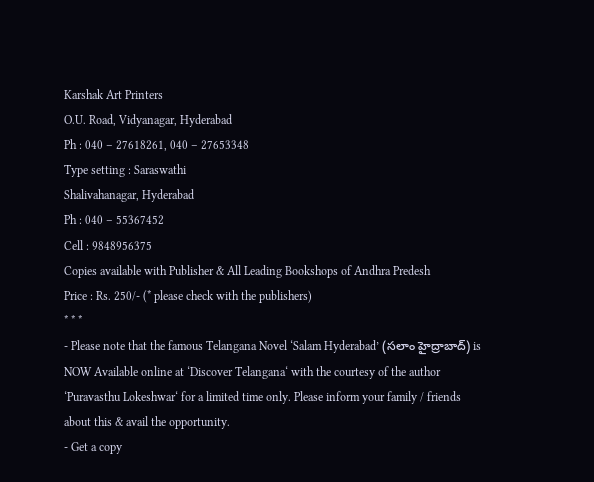Karshak Art Printers
O.U. Road, Vidyanagar, Hyderabad
Ph : 040 – 27618261, 040 – 27653348
Type setting : Saraswathi
Shalivahanagar, Hyderabad
Ph : 040 – 55367452
Cell : 9848956375
Copies available with Publisher & All Leading Bookshops of Andhra Predesh
Price : Rs. 250/- (* please check with the publishers)
* * *
- Please note that the famous Telangana Novel ‘Salam Hyderabad’ (సలాం హైద్రాబాద్) is NOW Available online at ‘Discover Telangana‘ with the courtesy of the author ‘Puravasthu Lokeshwar‘ for a limited time only. Please inform your family / friends about this & avail the opportunity.
- Get a copy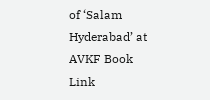of ‘Salam Hyderabad’ at AVKF Book Link